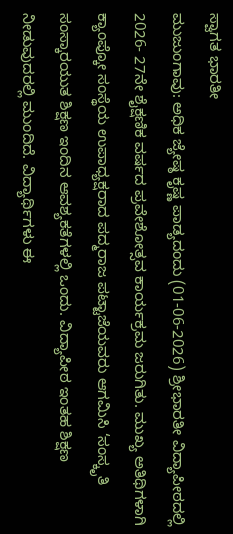ಸ್ವಾಗತ ಭಾರತೀ
ಮುಜುಂಗಾವು: ಅಧಿಕ ಜ್ಯೇಷ್ಠ ಕೃಷ್ಣ ಪಾಡ್ಯದಂದು (01-06-2026) ಶ್ರೀಭಾರತೀ ವಿದ್ಯಾಪೀಠದಲ್ಲಿ 2026- 27ನೇ ಶೈಕ್ಷಣಿಕ ವರ್ಷದ ಪ್ರವೇಶೋತ್ಸವ ಕಾರ್ಯಕ್ರಮ ಜರುಗಿತು. ಮುಖ್ಯ ಅತಿಥಿಗಳಾಗಿ ಕ್ಯಾಂಪ್ಕೋ ಸಂಸ್ಥೆಯ ಉಪಾಧ್ಯಕ್ಷರಾದ ಪದ್ಮರಾಜ ಪಟ್ಟಾಜೆಯವರು ಆಗಮಿಸಿ ‘ಸಂಸ್ಕೃತಿ ಸಂಸ್ಕಾರಯುತ ಶಿಕ್ಷಣ ಇಂದಿನ ಆವಶ್ಯಕತೆಗಳಲ್ಲಿ ಒಂದು. ವಿದ್ಯಾಪೀಠ ಇಂತಹ ಶಿಕ್ಷಣ ನೀಡುವುದರಲ್ಲಿ ಮುಂದಿದೆ. ವಿದ್ಯಾರ್ಥಿಗಳು ಈ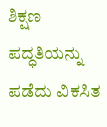ಶಿಕ್ಷಣ ಪದ್ಧತಿಯನ್ನು ಪಡೆದು ವಿಕಸಿತ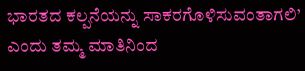ಭಾರತದ ಕಲ್ಪನೆಯನ್ನು ಸಾಕರಗೊಳಿಸುವಂತಾಗಲಿ’ ಎಂದು ತಮ್ಮ ಮಾತಿನಿಂದ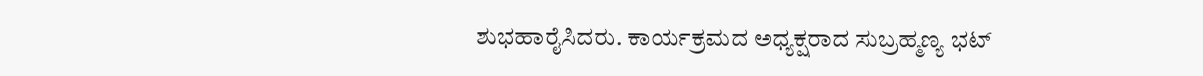ಶುಭಹಾರೈಸಿದರು. ಕಾರ್ಯಕ್ರಮದ ಅಧ್ಯಕ್ಷರಾದ ಸುಬ್ರಹ್ಮಣ್ಯ ಭಟ್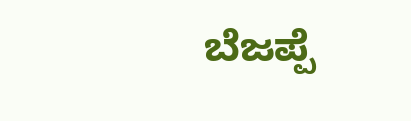ಬೆಜಪ್ಪೆ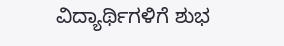ವಿದ್ಯಾರ್ಥಿಗಳಿಗೆ ಶುಭ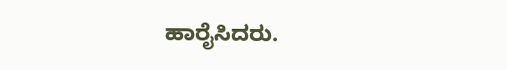ಹಾರೈಸಿದರು.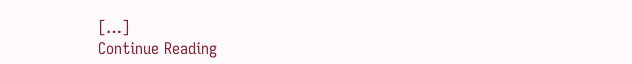[…]
Continue Reading